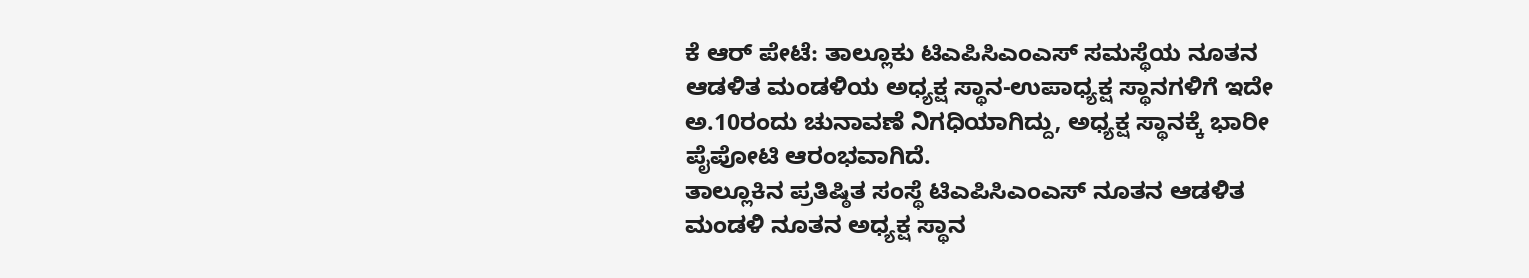ಕೆ ಆರ್ ಪೇಟೆ: ತಾಲ್ಲೂಕು ಟಿಎಪಿಸಿಎಂಎಸ್ ಸಮಸ್ಥೆಯ ನೂತನ ಆಡಳಿತ ಮಂಡಳಿಯ ಅಧ್ಯಕ್ಷ ಸ್ಥಾನ-ಉಪಾಧ್ಯಕ್ಷ ಸ್ಥಾನಗಳಿಗೆ ಇದೇ ಅ.10ರಂದು ಚುನಾವಣೆ ನಿಗಧಿಯಾಗಿದ್ದು, ಅಧ್ಯಕ್ಷ ಸ್ಥಾನಕ್ಕೆ ಭಾರೀ ಪೈಪೋಟಿ ಆರಂಭವಾಗಿದೆ.
ತಾಲ್ಲೂಕಿನ ಪ್ರತಿಷ್ಠಿತ ಸಂಸ್ಥೆ ಟಿಎಪಿಸಿಎಂಎಸ್ ನೂತನ ಆಡಳಿತ ಮಂಡಳಿ ನೂತನ ಅಧ್ಯಕ್ಷ ಸ್ಥಾನ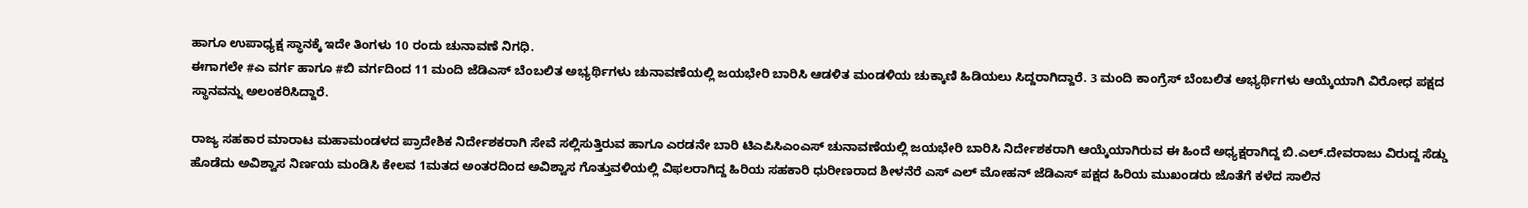ಹಾಗೂ ಉಪಾಧ್ಯಕ್ಷ ಸ್ಥಾನಕ್ಕೆ ಇದೇ ತಿಂಗಳು 10 ರಂದು ಚುನಾವಣೆ ನಿಗಧಿ.
ಈಗಾಗಲೇ #ಎ ವರ್ಗ ಹಾಗೂ #ಬಿ ವರ್ಗದಿಂದ 11 ಮಂದಿ ಜೆಡಿಎಸ್ ಬೆಂಬಲಿತ ಅಭ್ಯರ್ಥಿಗಳು ಚುನಾವಣೆಯಲ್ಲಿ ಜಯಭೇರಿ ಬಾರಿಸಿ ಆಡಳಿತ ಮಂಡಳಿಯ ಚುಕ್ಕಾಣಿ ಹಿಡಿಯಲು ಸಿದ್ದರಾಗಿದ್ದಾರೆ. 3 ಮಂದಿ ಕಾಂಗ್ರೆಸ್ ಬೆಂಬಲಿತ ಅಭ್ಯರ್ಥಿಗಳು ಆಯ್ಕೆಯಾಗಿ ವಿರೋಧ ಪಕ್ಷದ ಸ್ಥಾನವನ್ನು ಅಲಂಕರಿಸಿದ್ದಾರೆ.

ರಾಜ್ಯ ಸಹಕಾರ ಮಾರಾಟ ಮಹಾಮಂಡಳದ ಪ್ರಾದೇಶಿಕ ನಿರ್ದೇಶಕರಾಗಿ ಸೇವೆ ಸಲ್ಲಿಸುತ್ತಿರುವ ಹಾಗೂ ಎರಡನೇ ಬಾರಿ ಟಿಎಪಿಸಿಎಂಎಸ್ ಚುನಾವಣೆಯಲ್ಲಿ ಜಯಭೇರಿ ಬಾರಿಸಿ ನಿರ್ದೇಶಕರಾಗಿ ಆಯ್ಕೆಯಾಗಿರುವ ಈ ಹಿಂದೆ ಅಧ್ಯಕ್ಷರಾಗಿದ್ದ ಬಿ.ಎಲ್.ದೇವರಾಜು ವಿರುದ್ದ ಸೆಡ್ಡು ಹೊಡೆದು ಅವಿಶ್ವಾಸ ನಿರ್ಣಯ ಮಂಡಿಸಿ ಕೇಲವ 1ಮತದ ಅಂತರದಿಂದ ಅವಿಶ್ವಾಸ ಗೊತ್ತುವಳಿಯಲ್ಲಿ ವಿಫಲರಾಗಿದ್ದ ಹಿರಿಯ ಸಹಕಾರಿ ಧುರೀಣರಾದ ಶೀಳನೆರೆ ಎಸ್ ಎಲ್ ಮೋಹನ್ ಜೆಡಿಎಸ್ ಪಕ್ಷದ ಹಿರಿಯ ಮುಖಂಡರು ಜೊತೆಗೆ ಕಳೆದ ಸಾಲಿನ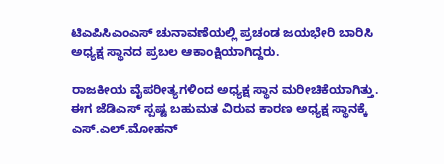ಟಿಎಪಿಸಿಎಂಎಸ್ ಚುನಾವಣೆಯಲ್ಲಿ ಪ್ರಚಂಡ ಜಯಭೇರಿ ಬಾರಿಸಿ ಅಧ್ಯಕ್ಷ ಸ್ಥಾನದ ಪ್ರಬಲ ಆಕಾಂಕ್ಷಿಯಾಗಿದ್ದರು.

ರಾಜಕೀಯ ವೈಪರೀತ್ಯಗಳಿಂದ ಅಧ್ಯಕ್ಷ ಸ್ಥಾನ ಮರೀಚಿಕೆಯಾಗಿತ್ತು. ಈಗ ಜೆಡಿಎಸ್ ಸ್ಪಷ್ಟ ಬಹುಮತ ವಿರುವ ಕಾರಣ ಅಧ್ಯಕ್ಷ ಸ್ಥಾನಕ್ಕೆ ಎಸ್.ಎಲ್.ಮೋಹನ್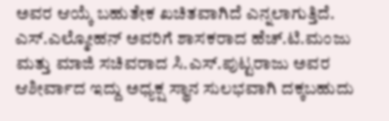ಅವರ ಆಯ್ಕೆ ಬಹುತೇಕ ಖಚಿತವಾಗಿದೆ ಎನ್ನಲಾಗುತ್ತಿದೆ. ಎಸ್.ಎಲ್ಮೋಹನ್ ಅವರಿಗೆ ಶಾಸಕರಾದ ಹೆಚ್.ಟಿ.ಮಂಜು ಮತ್ತು ಮಾಜಿ ಸಚಿವರಾದ ಸಿ.ಎಸ್.ಪುಟ್ಟರಾಜು ಅವರ ಆಶೀರ್ವಾದ ಇದ್ದು ಅಧ್ಯಕ್ಷ ಸ್ಥಾನ ಸುಲಭವಾಗಿ ದಕ್ಕಬಹುದು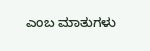ಎಂಬ ಮಾತುಗಳು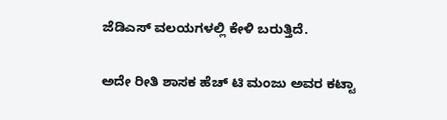ಜೆಡಿಎಸ್ ವಲಯಗಳಲ್ಲಿ ಕೇಳಿ ಬರುತ್ತಿದೆ.

ಅದೇ ರೀತಿ ಶಾಸಕ ಹೆಚ್ ಟಿ ಮಂಜು ಅವರ ಕಟ್ಟಾ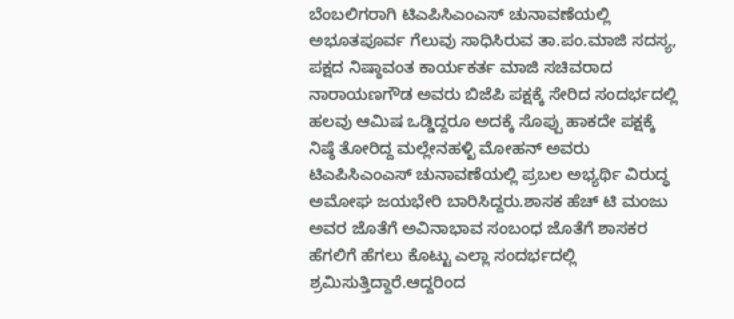ಬೆಂಬಲಿಗರಾಗಿ ಟಿಎಪಿಸಿಎಂಎಸ್ ಚುನಾವಣೆಯಲ್ಲಿ ಅಭೂತಪೂರ್ವ ಗೆಲುವು ಸಾಧಿಸಿರುವ ತಾ.ಪಂ.ಮಾಜಿ ಸದಸ್ಯ, ಪಕ್ಷದ ನಿಷ್ಠಾವಂತ ಕಾರ್ಯಕರ್ತ ಮಾಜಿ ಸಚಿವರಾದ ನಾರಾಯಣಗೌಡ ಅವರು ಬಿಜೆಪಿ ಪಕ್ಷಕ್ಕೆ ಸೇರಿದ ಸಂದರ್ಭದಲ್ಲಿ ಹಲವು ಆಮಿಷ ಒಡ್ಡಿದ್ದರೂ ಅದಕ್ಕೆ ಸೊಪ್ಪು ಹಾಕದೇ ಪಕ್ಷಕ್ಕೆ ನಿಷ್ಠೆ ತೋರಿದ್ದ ಮಲ್ಲೇನಹಳ್ಖಿ ಮೋಹನ್ ಅವರು ಟಿಎಪಿಸಿಎಂಎಸ್ ಚುನಾವಣೆಯಲ್ಲಿ ಪ್ರಬಲ ಅಭ್ಯರ್ಥಿ ವಿರುದ್ಧ ಅಮೋಘ ಜಯಭೇರಿ ಬಾರಿಸಿದ್ದರು.ಶಾಸಕ ಹೆಚ್ ಟಿ ಮಂಜು ಅವರ ಜೊತೆಗೆ ಅವಿನಾಭಾವ ಸಂಬಂಧ ಜೊತೆಗೆ ಶಾಸಕರ ಹೆಗಲಿಗೆ ಹೆಗಲು ಕೊಟ್ಟು ಎಲ್ಲಾ ಸಂದರ್ಭದಲ್ಲಿ ಶ್ರಮಿಸುತ್ತಿದ್ದಾರೆ.ಆದ್ದರಿಂದ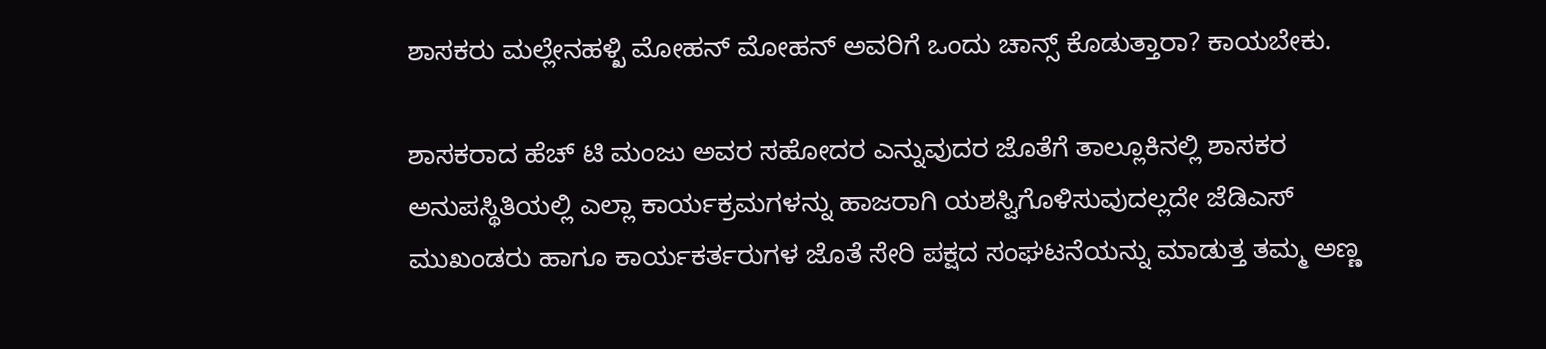ಶಾಸಕರು ಮಲ್ಲೇನಹಳ್ಖಿ ಮೋಹನ್ ಮೋಹನ್ ಅವರಿಗೆ ಒಂದು ಚಾನ್ಸ್ ಕೊಡುತ್ತಾರಾ? ಕಾಯಬೇಕು.

ಶಾಸಕರಾದ ಹೆಚ್ ಟಿ ಮಂಜು ಅವರ ಸಹೋದರ ಎನ್ನುವುದರ ಜೊತೆಗೆ ತಾಲ್ಲೂಕಿನಲ್ಲಿ ಶಾಸಕರ ಅನುಪಸ್ಥಿತಿಯಲ್ಲಿ ಎಲ್ಲಾ ಕಾರ್ಯಕ್ರಮಗಳನ್ನು ಹಾಜರಾಗಿ ಯಶಸ್ವಿಗೊಳಿಸುವುದಲ್ಲದೇ ಜೆಡಿಎಸ್ ಮುಖಂಡರು ಹಾಗೂ ಕಾರ್ಯಕರ್ತರುಗಳ ಜೊತೆ ಸೇರಿ ಪಕ್ಷದ ಸಂಘಟನೆಯನ್ನು ಮಾಡುತ್ತ ತಮ್ಮ ಅಣ್ಣ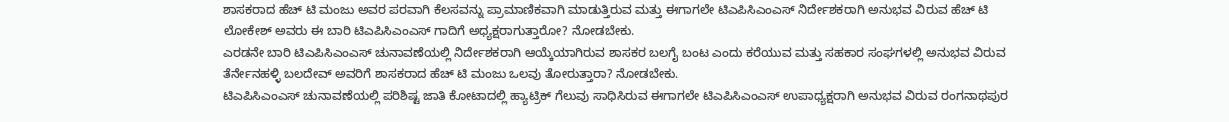ಶಾಸಕರಾದ ಹೆಚ್ ಟಿ ಮಂಜು ಅವರ ಪರವಾಗಿ ಕೆಲಸವನ್ನು ಪ್ರಾಮಾಣಿಕವಾಗಿ ಮಾಡುತ್ತಿರುವ ಮತ್ತು ಈಗಾಗಲೇ ಟಿಎಪಿಸಿಎಂಎಸ್ ನಿರ್ದೇಶಕರಾಗಿ ಅನುಭವ ವಿರುವ ಹೆಚ್ ಟಿ ಲೋಕೇಶ್ ಅವರು ಈ ಬಾರಿ ಟಿಎಪಿಸಿಎಂಎಸ್ ಗಾದಿಗೆ ಅಧ್ಯಕ್ಷರಾಗುತ್ತಾರೋ? ನೋಡಬೇಕು.
ಎರಡನೇ ಬಾರಿ ಟಿಎಪಿಸಿಎಂಎಸ್ ಚುನಾವಣೆಯಲ್ಲಿ ನಿರ್ದೇಶಕರಾಗಿ ಆಯ್ಕೆಯಾಗಿರುವ ಶಾಸಕರ ಬಲಗೈ ಬಂಟ ಎಂದು ಕರೆಯುವ ಮತ್ತು ಸಹಕಾರ ಸಂಘಗಳಲ್ಲಿ ಅನುಭವ ವಿರುವ ತೆರ್ನೇನಹಳ್ಳಿ ಬಲದೇವ್ ಅವರಿಗೆ ಶಾಸಕರಾದ ಹೆಚ್ ಟಿ ಮಂಜು ಒಲವು ತೋರುತ್ತಾರಾ? ನೋಡಬೇಕು.
ಟಿಎಪಿಸಿಎಂಎಸ್ ಚುನಾವಣೆಯಲ್ಲಿ ಪರಿಶಿಷ್ಟ ಜಾತಿ ಕೋಟಾದಲ್ಲಿ ಹ್ಯಾಟ್ರಿಕ್ ಗೆಲುವು ಸಾಧಿಸಿರುವ ಈಗಾಗಲೇ ಟಿಎಪಿಸಿಎಂಎಸ್ ಉಪಾಧ್ಯಕ್ಷರಾಗಿ ಅನುಭವ ವಿರುವ ರಂಗನಾಥಪುರ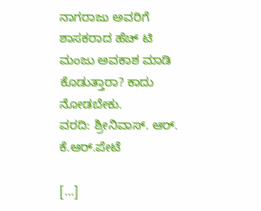ನಾಗರಾಜು ಅವರಿಗೆ ಶಾಸಕರಾದ ಹೆಚ್ ಟಿ ಮಂಜು ಅವಕಾಶ ಮಾಡಿ ಕೊಡುತ್ತಾರಾ? ಕಾದು ನೋಡಬೇಕು.
ವರದಿ: ಶ್ರೀನಿವಾಸ್. ಆರ್. ಕೆ.ಆರ್.ಪೇಟೆ

[…]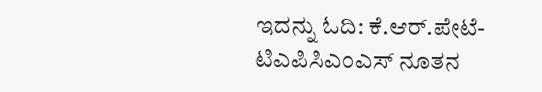ಇದನ್ನು ಓದಿ: ಕೆ.ಆರ್.ಪೇಟೆ- ಟಿಎಪಿಸಿಎಂಎಸ್ ನೂತನ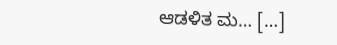ಆಡಳಿತ ಮ… […]